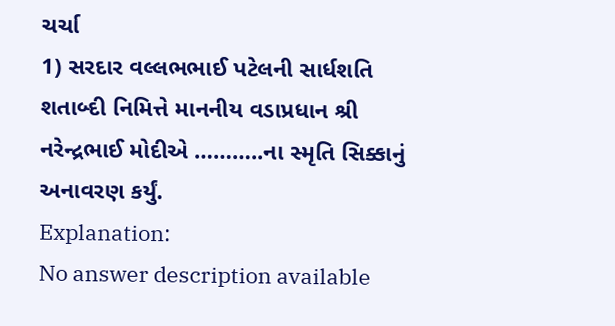ચર્ચા
1) સરદાર વલ્લભભાઈ પટેલની સાર્ધશતિ શતાબ્દી નિમિત્તે માનનીય વડાપ્રધાન શ્રી નરેન્દ્રભાઈ મોદીએ ………..ના સ્મૃતિ સિક્કાનું અનાવરણ કર્યું.
Explanation:
No answer description available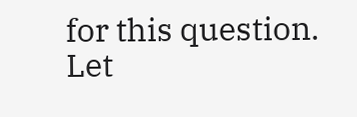for this question.
Let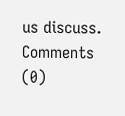us discuss.
Comments (0)